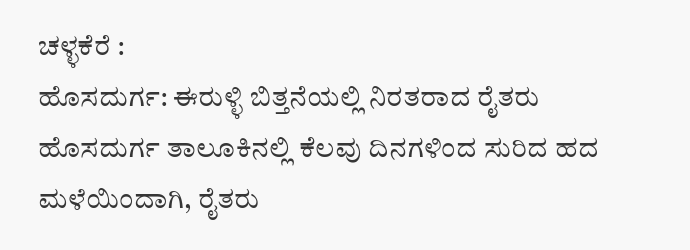ಚಳ್ಳಕೆರೆ :
ಹೊಸದುರ್ಗ: ಈರುಳ್ಳಿ ಬಿತ್ತನೆಯಲ್ಲಿ ನಿರತರಾದ ರೈತರು
ಹೊಸದುರ್ಗ ತಾಲೂಕಿನಲ್ಲಿ ಕೆಲವು ದಿನಗಳಿಂದ ಸುರಿದ ಹದ
ಮಳೆಯಿಂದಾಗಿ, ರೈತರು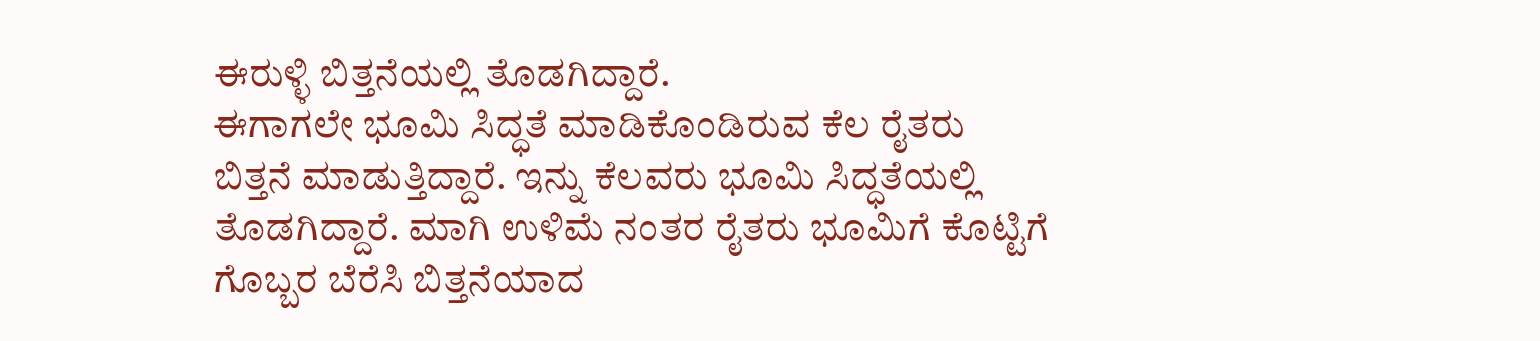ಈರುಳ್ಳಿ ಬಿತ್ತನೆಯಲ್ಲಿ ತೊಡಗಿದ್ದಾರೆ.
ಈಗಾಗಲೇ ಭೂಮಿ ಸಿದ್ಧತೆ ಮಾಡಿಕೊಂಡಿರುವ ಕೆಲ ರೈತರು
ಬಿತ್ತನೆ ಮಾಡುತ್ತಿದ್ದಾರೆ. ಇನ್ನು ಕೆಲವರು ಭೂಮಿ ಸಿದ್ಧತೆಯಲ್ಲಿ
ತೊಡಗಿದ್ದಾರೆ. ಮಾಗಿ ಉಳಿಮೆ ನಂತರ ರೈತರು ಭೂಮಿಗೆ ಕೊಟ್ಟಿಗೆ
ಗೊಬ್ಬರ ಬೆರೆಸಿ ಬಿತ್ತನೆಯಾದ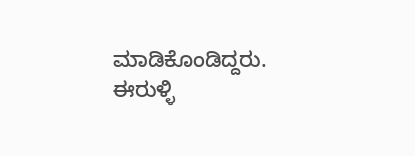ಮಾಡಿಕೊಂಡಿದ್ದರು. ಈರುಳ್ಳಿ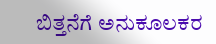ಬಿತ್ತನೆಗೆ ಅನುಕೂಲಕರ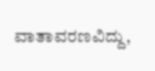ವಾತಾವರಣವಿದ್ದು,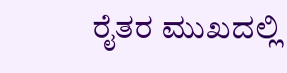ರೈತರ ಮುಖದಲ್ಲಿ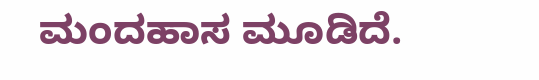ಮಂದಹಾಸ ಮೂಡಿದೆ.